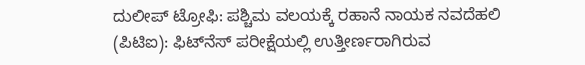ದುಲೀಪ್ ಟ್ರೋಫಿ: ಪಶ್ಚಿಮ ವಲಯಕ್ಕೆ ರಹಾನೆ ನಾಯಕ ನವದೆಹಲಿ (ಪಿಟಿಐ): ಫಿಟ್‌ನೆಸ್ ಪರೀಕ್ಷೆಯಲ್ಲಿ ಉತ್ತೀರ್ಣರಾಗಿರುವ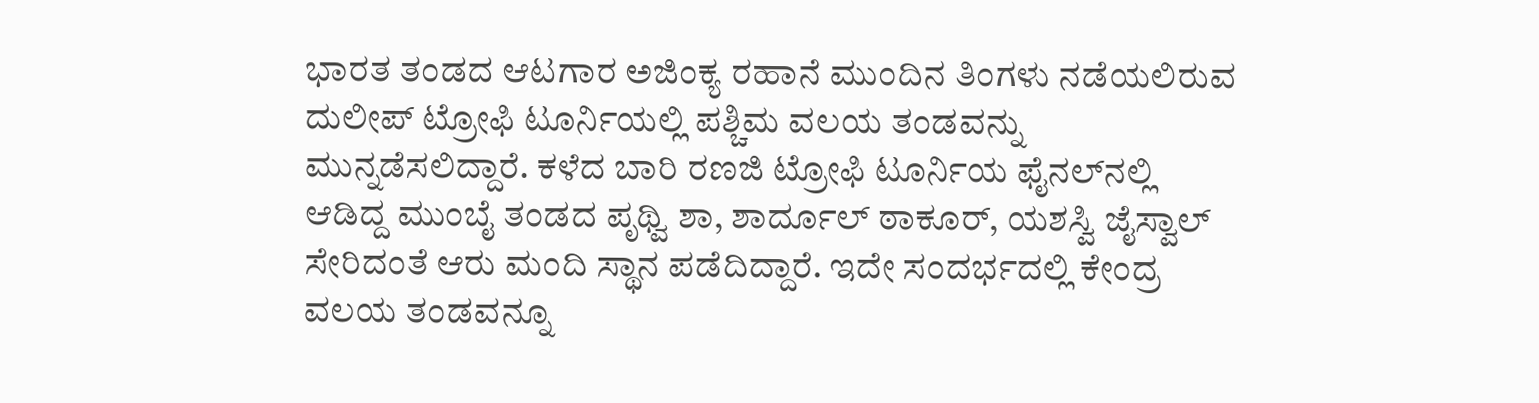ಭಾರತ ತಂಡದ ಆಟಗಾರ ಅಜಿಂಕ್ಯ ರಹಾನೆ ಮುಂದಿನ ತಿಂಗಳು ನಡೆಯಲಿರುವ ದುಲೀಪ್ ಟ್ರೋಫಿ ಟೂರ್ನಿಯಲ್ಲಿ ಪಶ್ಚಿಮ ವಲಯ ತಂಡವನ್ನು ಮುನ್ನಡೆಸಲಿದ್ದಾರೆ. ಕಳೆದ ಬಾರಿ ರಣಜಿ ಟ್ರೋಫಿ ಟೂರ್ನಿಯ ಫೈನಲ್‌ನಲ್ಲಿ ಆಡಿದ್ದ ಮುಂಬೈ ತಂಡದ ಪೃಥ್ವಿ ಶಾ, ಶಾರ್ದೂಲ್ ಠಾಕೂರ್, ಯಶಸ್ವಿ ಜೈಸ್ವಾಲ್ ಸೇರಿದಂತೆ ಆರು ಮಂದಿ ಸ್ಥಾನ ಪಡೆದಿದ್ದಾರೆ. ಇದೇ ಸಂದರ್ಭದಲ್ಲಿ ಕೇಂದ್ರ ವಲಯ ತಂಡವನ್ನೂ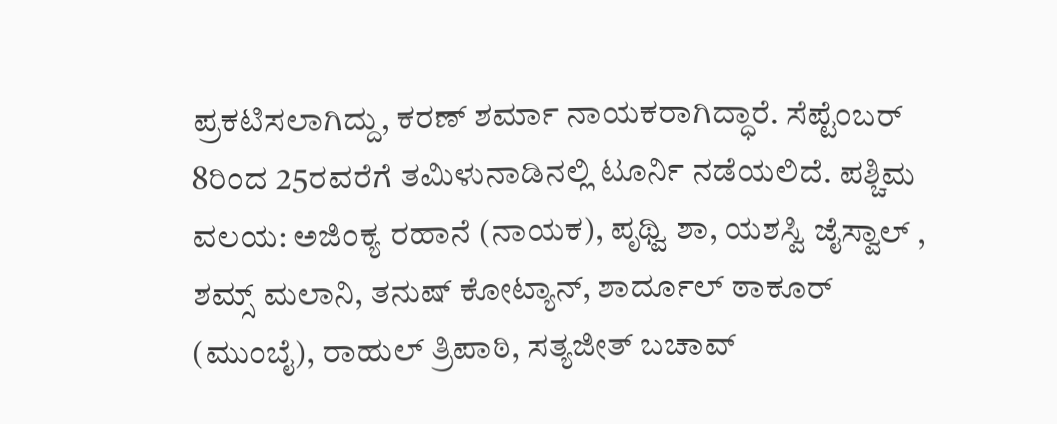ಪ್ರಕಟಿಸಲಾಗಿದ್ದು, ಕರಣ್ ಶರ್ಮಾ ನಾಯಕರಾಗಿದ್ಧಾರೆ. ಸೆಪ್ಟೆಂಬರ್ 8ರಿಂದ 25ರವರೆಗೆ ತಮಿಳುನಾಡಿನಲ್ಲಿ ಟೂರ್ನಿ ನಡೆಯಲಿದೆ. ಪಶ್ಚಿಮ ವಲಯ: ಅಜಿಂಕ್ಯ ರಹಾನೆ (ನಾಯಕ), ಪೃಥ್ವಿ ಶಾ, ಯಶಸ್ವಿ ಜೈಸ್ವಾಲ್ , ಶಮ್ಸ್ ಮಲಾನಿ, ತನುಷ್ ಕೋಟ್ಯಾನ್, ಶಾರ್ದೂಲ್ ಠಾಕೂರ್ (ಮುಂಬೈ), ರಾಹುಲ್ ತ್ರಿಪಾಠಿ, ಸತ್ಯಜೀತ್ ಬಚಾವ್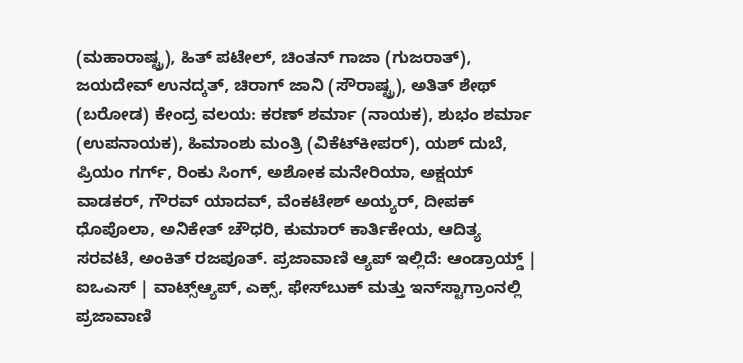(ಮಹಾರಾಷ್ಟ್ರ), ಹಿತ್ ಪಟೇಲ್, ಚಿಂತನ್ ಗಾಜಾ (ಗುಜರಾತ್), ಜಯದೇವ್ ಉನದ್ಕತ್, ಚಿರಾಗ್ ಜಾನಿ (ಸೌರಾಷ್ಟ್ರ), ಅತಿತ್ ಶೇಥ್ (ಬರೋಡ) ಕೇಂದ್ರ ವಲಯ: ಕರಣ್ ಶರ್ಮಾ (ನಾಯಕ), ಶುಭಂ ಶರ್ಮಾ (ಉಪನಾಯಕ), ಹಿಮಾಂಶು ಮಂತ್ರಿ (ವಿಕೆಟ್‌ಕೀಪರ್), ಯಶ್ ದುಬೆ, ಪ್ರಿಯಂ ಗರ್ಗ್, ರಿಂಕು ಸಿಂಗ್, ಅಶೋಕ ಮನೇರಿಯಾ, ಅಕ್ಷಯ್ ವಾಡಕರ್, ಗೌರವ್ ಯಾದವ್, ವೆಂಕಟೇಶ್ ಅಯ್ಯರ್, ದೀಪಕ್ ಧೊಪೊಲಾ, ಅನಿಕೇತ್ ಚೌಧರಿ, ಕುಮಾರ್ ಕಾರ್ತಿಕೇಯ, ಆದಿತ್ಯ ಸರವಟೆ, ಅಂಕಿತ್ ರಜಪೂತ್. ಪ್ರಜಾವಾಣಿ ಆ್ಯಪ್ ಇಲ್ಲಿದೆ: ಆಂಡ್ರಾಯ್ಡ್ | ಐಒಎಸ್ | ವಾಟ್ಸ್ಆ್ಯಪ್, ಎಕ್ಸ್, ಫೇಸ್‌ಬುಕ್ ಮತ್ತು ಇನ್‌ಸ್ಟಾಗ್ರಾಂನಲ್ಲಿ ಪ್ರಜಾವಾಣಿ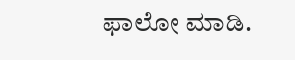ಫಾಲೋ ಮಾಡಿ.